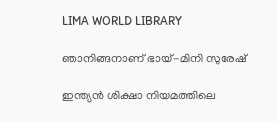LIMA WORLD LIBRARY

ഞാനിങ്ങനാണ് ഭായ്-മിനി സുരേഷ്‌

ഇന്ത്യന്‍ ശിക്ഷാ നിയമത്തിലെ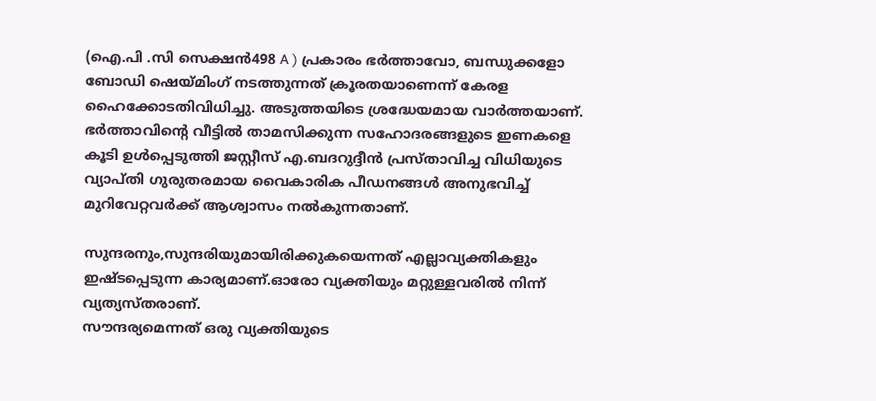(ഐ.പി .സി സെക്ഷന്‍498 A ) പ്രകാരം ഭര്‍ത്താവോ, ബന്ധുക്കളോ ബോഡി ഷെയ്മിംഗ് നടത്തുന്നത് ക്രൂരതയാണെന്ന് കേരള ഹൈക്കോടതിവിധിച്ചു. അടുത്തയിടെ ശ്രദ്ധേയമായ വാര്‍ത്തയാണ്. ഭര്‍ത്താവിന്റെ വീട്ടില്‍ താമസിക്കുന്ന സഹോദരങ്ങളുടെ ഇണകളെ കൂടി ഉള്‍പ്പെടുത്തി ജസ്റ്റീസ് എ.ബദറുദ്ദീന്‍ പ്രസ്താവിച്ച വിധിയുടെ വ്യാപ്തി ഗുരുതരമായ വൈകാരിക പീഡനങ്ങള്‍ അനുഭവിച്ച് മുറിവേറ്റവര്‍ക്ക് ആശ്വാസം നല്‍കുന്നതാണ്.

സുന്ദരനും,സുന്ദരിയുമായിരിക്കുകയെന്നത് എല്ലാവ്യക്തികളും ഇഷ്ടപ്പെടുന്ന കാര്യമാണ്.ഓരോ വ്യക്തിയും മറ്റുള്ളവരില്‍ നിന്ന് വ്യത്യസ്തരാണ്.
സൗന്ദര്യമെന്നത് ഒരു വ്യക്തിയുടെ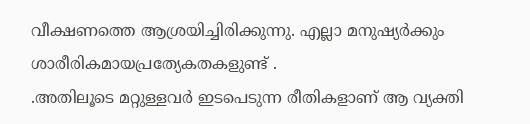വീക്ഷണത്തെ ആശ്രയിച്ചിരിക്കുന്നു. എല്ലാ മനുഷ്യര്‍ക്കും ശാരീരികമായപ്രത്യേകതകളുണ്ട് .
.അതിലൂടെ മറ്റുള്ളവര്‍ ഇടപെടുന്ന രീതികളാണ് ആ വ്യക്തി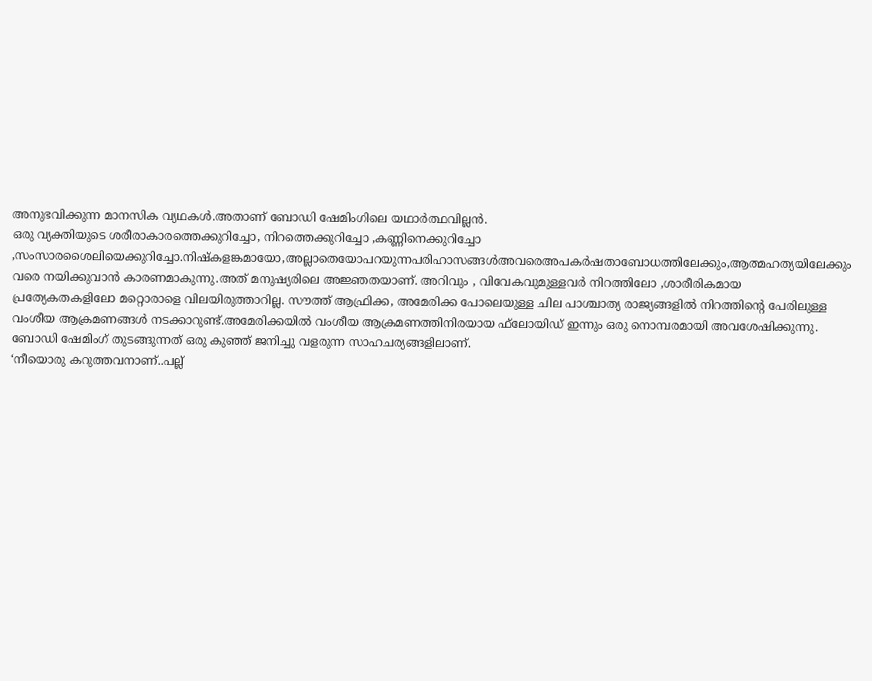അനുഭവിക്കുന്ന മാനസിക വ്യഥകള്‍.അതാണ് ബോഡി ഷേമിംഗിലെ യഥാര്‍ത്ഥവില്ലന്‍.
ഒരു വ്യക്തിയുടെ ശരീരാകാരത്തെക്കുറിച്ചോ, നിറത്തെക്കുറിച്ചോ ,കണ്ണിനെക്കുറിച്ചോ ,സംസാരശൈലിയെക്കുറിച്ചോ.നിഷ്‌കളങ്കമായോ,അല്ലാതെയോപറയുന്നപരിഹാസങ്ങള്‍അവരെഅപകര്‍ഷതാബോധത്തിലേക്കും,ആത്മഹത്യയിലേക്കും വരെ നയിക്കുവാന്‍ കാരണമാകുന്നു.അത് മനുഷ്യരിലെ അജ്ഞതയാണ്. അറിവും , വിവേകവുമുള്ളവര്‍ നിറത്തിലോ ,ശാരീരികമായ
പ്രത്യേകതകളിലോ മറ്റൊരാളെ വിലയിരുത്താറില്ല. സൗത്ത് ആഫ്രിക്ക, അമേരിക്ക പോലെയുള്ള ചില പാശ്ചാത്യ രാജ്യങ്ങളില്‍ നിറത്തിന്റെ പേരിലുള്ള
വംശീയ ആക്രമണങ്ങള്‍ നടക്കാറുണ്ട്.അമേരിക്കയില്‍ വംശീയ ആക്രമണത്തിനിരയായ ഫ്‌ലോയിഡ് ഇന്നും ഒരു നൊമ്പരമായി അവശേഷിക്കുന്നു.
ബോഡി ഷേമിംഗ് തുടങ്ങുന്നത് ഒരു കുഞ്ഞ് ജനിച്ചു വളരുന്ന സാഹചര്യങ്ങളിലാണ്.
‘നീയൊരു കറുത്തവനാണ്..പല്ല്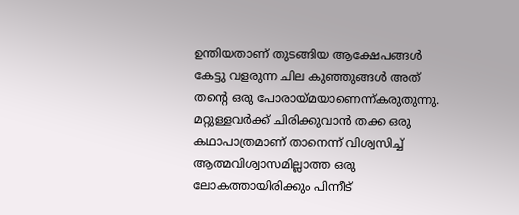ഉന്തിയതാണ് തുടങ്ങിയ ആക്ഷേപങ്ങള്‍ കേട്ടു വളരുന്ന ചില കുഞ്ഞുങ്ങള്‍ അത് തന്റെ ഒരു പോരായ്മയാണെന്ന്കരുതുന്നു.
മറ്റുള്ളവര്‍ക്ക് ചിരിക്കുവാന്‍ തക്ക ഒരു കഥാപാത്രമാണ് താനെന്ന് വിശ്വസിച്ച് ആത്മവിശ്വാസമില്ലാത്ത ഒരു ലോകത്തായിരിക്കും പിന്നീട്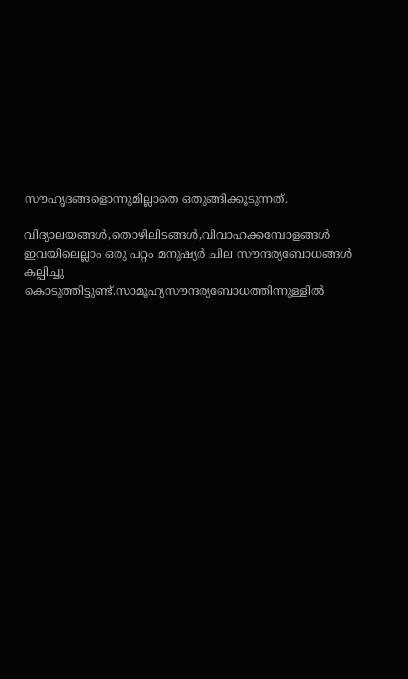സൗഹൃദങ്ങളൊന്നുമില്ലാതെ ഒതുങ്ങിക്കൂടുന്നത്.

വിദ്യാലയങ്ങള്‍,തൊഴിലിടങ്ങള്‍,വിവാഹക്കമ്പോളങ്ങള്‍ ഇവയിലെല്ലാം ഒരു പറ്റം മനുഷ്യര്‍ ചില സൗന്ദര്യബോധങ്ങള്‍ കല്പിച്ചു കൊടുത്തിട്ടുണ്ട്.സാമൂഹ്യസൗന്ദര്യബോധത്തിന്നുള്ളില്‍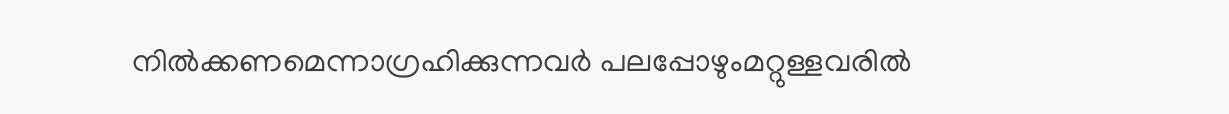നില്‍ക്കണമെന്നാഗ്രഹിക്കുന്നവര്‍ പലപ്പോഴുംമറ്റുള്ളവരില്‍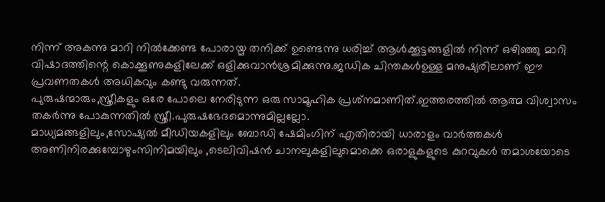നിന്ന് അകന്നു മാറി നില്‍ക്കേണ്ട പോരായ്മ തനിക്ക് ഉണ്ടെന്നു ധരിച്ച് ആള്‍ക്കൂട്ടങ്ങളില്‍ നിന്ന് ഒഴിഞ്ഞു മാറി വിഷാദത്തിന്റെ കൊക്കൂണുകളിലേക്ക് ഒളിക്കുവാന്‍ശ്രമിക്കുന്നു.ജഡിക ചിന്തകള്‍ഉള്ള മനുഷ്യരിലാണ് ഈ പ്രവണതകള്‍ അധികവും കണ്ടു വരുന്നത്.
പുരുഷന്മാരും,സ്ത്രീകളും ഒരേ പോലെ നേരിടുന്ന ഒരു സാമൂഹിക പ്രശ്‌നമാണിത്.ഇത്തരത്തില്‍ ആത്മ വിശ്വാസം തകര്‍ന്നു പോകുന്നതില്‍ സ്ത്രീ.പുരുഷഭേദമൊന്നുമില്ലല്ലോ.
മാധ്യമങ്ങളിലും,സോഷ്യല്‍ മീഡിയകളിലും ബോഡി ഷേമിംഗിന് എതിരായി ധാരാളം വാര്‍ത്തകള്‍ അണിനിരക്കുമ്പോഴുംസിനിമയിലും ,ടെലിവിഷന്‍ ചാനലുകളിലുമൊക്കെ ഒരാളുകളുടെ കുറവുകള്‍ തമാശയോടെ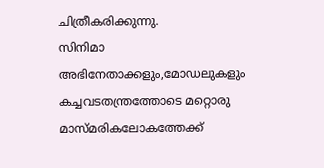ചിത്രീകരിക്കുന്നു.
സിനിമാ അഭിനേതാക്കളും,മോഡലുകളും കച്ചവടതന്ത്രത്തോടെ മറ്റൊരു മാസ്മരികലോകത്തേക്ക്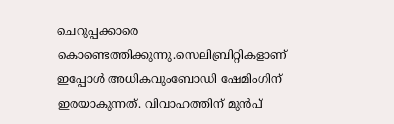ചെറുപ്പക്കാരെ കൊണ്ടെത്തിക്കുന്നു.സെലിബ്രിറ്റികളാണ് ഇപ്പോള്‍ അധികവുംബോഡി ഷേമിംഗിന് ഇരയാകുന്നത്. വിവാഹത്തിന് മുന്‍പ്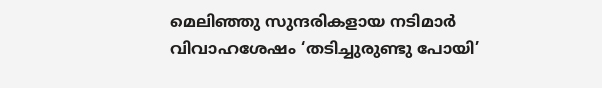മെലിഞ്ഞു സുന്ദരികളായ നടിമാര്‍ വിവാഹശേഷം ‘തടിച്ചുരുണ്ടു പോയി’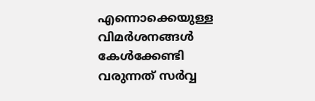എന്നൊക്കെയുള്ള വിമര്‍ശനങ്ങള്‍ കേള്‍ക്കേണ്ടി വരുന്നത് സര്‍വ്വ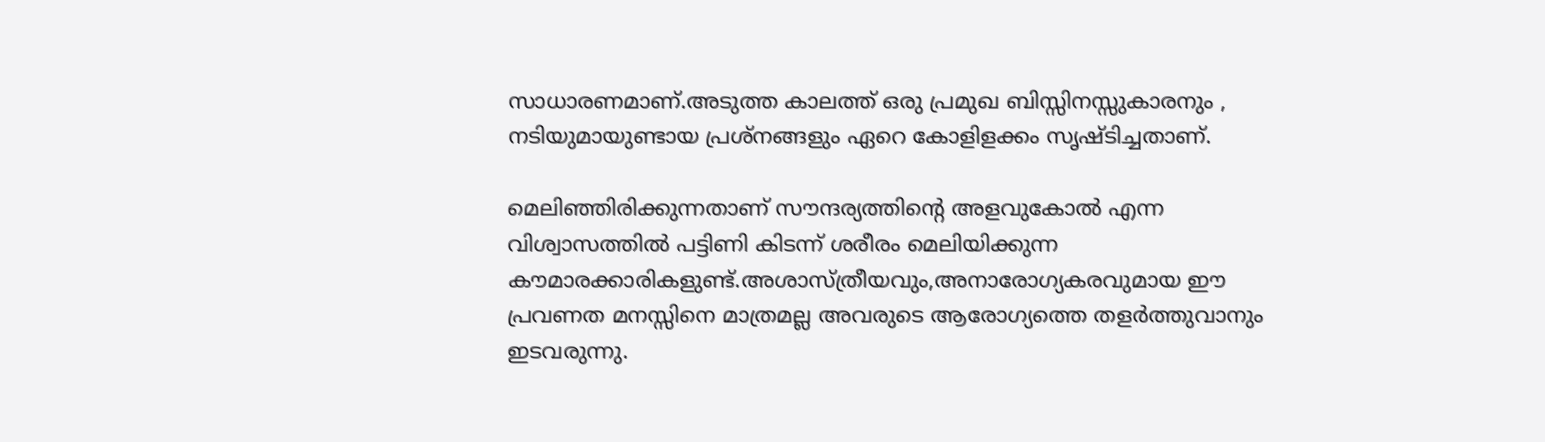സാധാരണമാണ്.അടുത്ത കാലത്ത് ഒരു പ്രമുഖ ബിസ്സിനസ്സുകാരനും , നടിയുമായുണ്ടായ പ്രശ്‌നങ്ങളും ഏറെ കോളിളക്കം സൃഷ്ടിച്ചതാണ്.

മെലിഞ്ഞിരിക്കുന്നതാണ് സൗന്ദര്യത്തിന്റെ അളവുകോല്‍ എന്ന വിശ്വാസത്തില്‍ പട്ടിണി കിടന്ന് ശരീരം മെലിയിക്കുന്ന കൗമാരക്കാരികളുണ്ട്.അശാസ്ത്രീയവും,അനാരോഗ്യകരവുമായ ഈ പ്രവണത മനസ്സിനെ മാത്രമല്ല അവരുടെ ആരോഗ്യത്തെ തളര്‍ത്തുവാനും
ഇടവരുന്നു.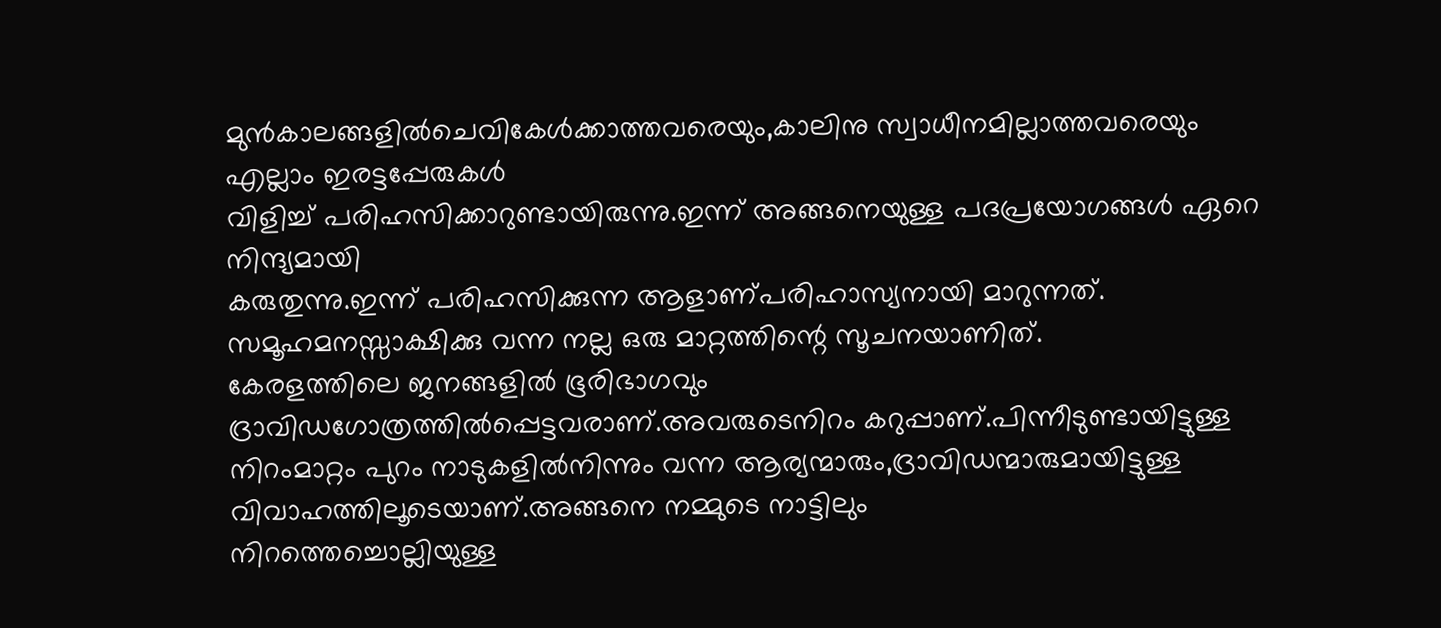മുന്‍കാലങ്ങളില്‍ചെവികേള്‍ക്കാത്തവരെയും,കാലിനു സ്വാധീനമില്ലാത്തവരെയും എല്ലാം ഇരട്ടപ്പേരുകള്‍
വിളിച്ച് പരിഹസിക്കാറുണ്ടായിരുന്നു.ഇന്ന് അങ്ങനെയുള്ള പദപ്രയോഗങ്ങള്‍ ഏറെ നിന്ദ്യമായി
കരുതുന്നു.ഇന്ന് പരിഹസിക്കുന്ന ആളാണ്പരിഹാസ്യനായി മാറുന്നത്.
സമൂഹമനസ്സാക്ഷിക്കു വന്ന നല്ല ഒരു മാറ്റത്തിന്റെ സൂചനയാണിത്.
കേരളത്തിലെ ജനങ്ങളില്‍ ഭൂരിഭാഗവും ദ്രാവിഡഗോത്രത്തില്‍പ്പെട്ടവരാണ്.അവരുടെനിറം കറുപ്പാണ്.പിന്നീടുണ്ടായിട്ടുള്ള നിറംമാറ്റം പുറം നാടുകളില്‍നിന്നും വന്ന ആര്യന്മാരും,ദ്രാവിഡന്മാരുമായിട്ടുള്ള വിവാഹത്തിലൂടെയാണ്.അങ്ങനെ നമ്മുടെ നാട്ടിലും
നിറത്തെച്ചൊല്ലിയുള്ള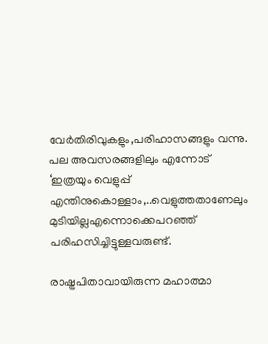വേര്‍തിരിവുകളും,പരിഹാസങ്ങളും വന്നു.
പല അവസരങ്ങളിലും എന്നോട് ‘ഇത്രയും വെളുപ്പ് എന്തിനുകൊള്ളാം,..വെളുത്തതാണേലും മുടിയില്ലഎന്നൊക്കെപറഞ്ഞ് പരിഹസിച്ചിട്ടുള്ളവരുണ്ട്.

രാഷ്ട്രപിതാവായിരുന്ന മഹാത്മാ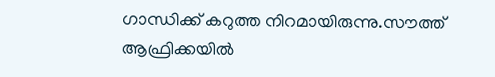ഗാന്ധിക്ക് കറുത്ത നിറമായിരുന്നു.സൗത്ത് ആഫ്രിക്കയില്‍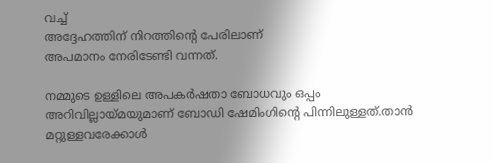വച്ച്
അദ്ദേഹത്തിന് നിറത്തിന്റെ പേരിലാണ്
അപമാനം നേരിടേണ്ടി വന്നത്.

നമ്മുടെ ഉള്ളിലെ അപകര്‍ഷതാ ബോധവും ഒപ്പം അറിവില്ലായ്മയുമാണ് ബോഡി ഷേമിംഗിന്റെ പിന്നിലുള്ളത്.താന്‍ മറ്റുള്ളവരേക്കാള്‍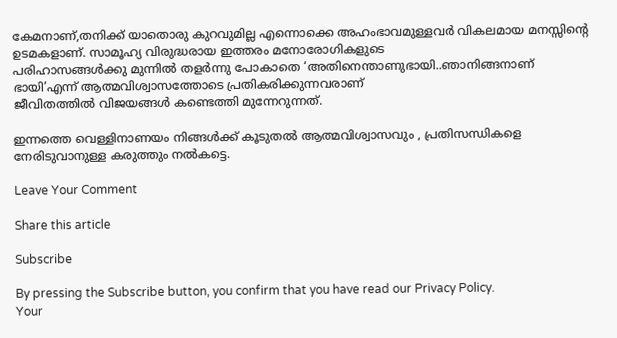കേമനാണ്,തനിക്ക് യാതൊരു കുറവുമില്ല എന്നൊക്കെ അഹംഭാവമുള്ളവര്‍ വികലമായ മനസ്സിന്റെ ഉടമകളാണ്. സാമൂഹ്യ വിരുദ്ധരായ ഇത്തരം മനോരോഗികളുടെ
പരിഹാസങ്ങള്‍ക്കു മുന്നില്‍ തളര്‍ന്നു പോകാതെ ‘അതിനെന്താണുഭായി..ഞാനിങ്ങനാണ് ഭായി’എന്ന് ആത്മവിശ്വാസത്തോടെ പ്രതികരിക്കുന്നവരാണ്
ജീവിതത്തില്‍ വിജയങ്ങള്‍ കണ്ടെത്തി മുന്നേറുന്നത്.

ഇന്നത്തെ വെള്ളിനാണയം നിങ്ങള്‍ക്ക് കൂടുതല്‍ ആത്മവിശ്വാസവും , പ്രതിസന്ധികളെ നേരിടുവാനുള്ള കരുത്തും നല്‍കട്ടെ.

Leave Your Comment

Share this article

Subscribe

By pressing the Subscribe button, you confirm that you have read our Privacy Policy.
Your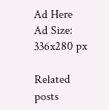Ad Here
Ad Size: 336x280 px

Related posts